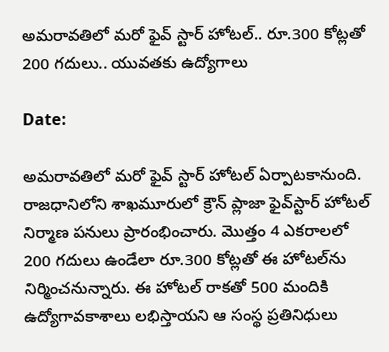అమరావతిలో మరో ఫైవ్ స్టార్ హోటల్.. రూ.300 కోట్లతో 200 గదులు.. యువతకు ఉద్యోగాలు

Date:

అమరావతిలో మరో ఫైవ్‌ స్టార్‌ హోటల్‌ ఏర్పాటకానుంది. రాజధానిలోని శాఖమూరులో క్రౌన్‌ ప్లాజా ఫైవ్‌స్టార్‌ హోటల్‌ నిర్మాణ పనులు ప్రారంభించారు. మొత్తం 4 ఎకరాలలో 200 గదులు ఉండేలా రూ.300 కోట్లతో ఈ హోటల్‌ను నిర్మించనున్నారు. ఈ హోటల్ రాకతో 500 మందికి ఉద్యోగావకాశాలు లభిస్తాయని ఆ సంస్థ ప్రతినిధులు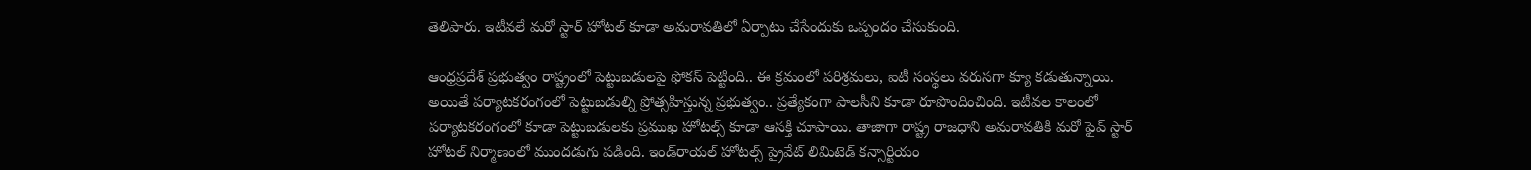తెలిపారు. ఇటీవలే మరో స్టార్ హోటల్‌ కూడా అమరావతిలో ఏర్పాటు చేసేందుకు ఒప్పందం చేసుకుంది.

ఆంధ్రప్రదేశ్ ప్రభుత్వం రాష్ట్రంలో పెట్టుబడులపై ఫోకస్ పెట్టింది.. ఈ క్రమంలో పరిశ్రమలు, ఐటీ సంస్థలు వరుసగా క్యూ కడుతున్నాయి. అయితే పర్యాటకరంగంలో పెట్టుబడుల్ని ప్రోత్సహిస్తున్న ప్రభుత్వం.. ప్రత్యేకంగా పాలసీని కూడా రూపొందించింది. ఇటీవల కాలంలో పర్యాటకరంగంలో కూడా పెట్టుబడులకు ప్రముఖ హోటల్స్ కూడా ఆసక్తి చూపాయి. తాజాగా రాష్ట్ర రాజధాని అమరావతికి మరో ఫైవ్ స్టార్ హోటల్ నిర్మాణంలో ముందడుగు పడింది. ఇండ్‌రాయల్ హోటల్స్ ప్రైవేట్ లిమిటెడ్ కన్సార్టియం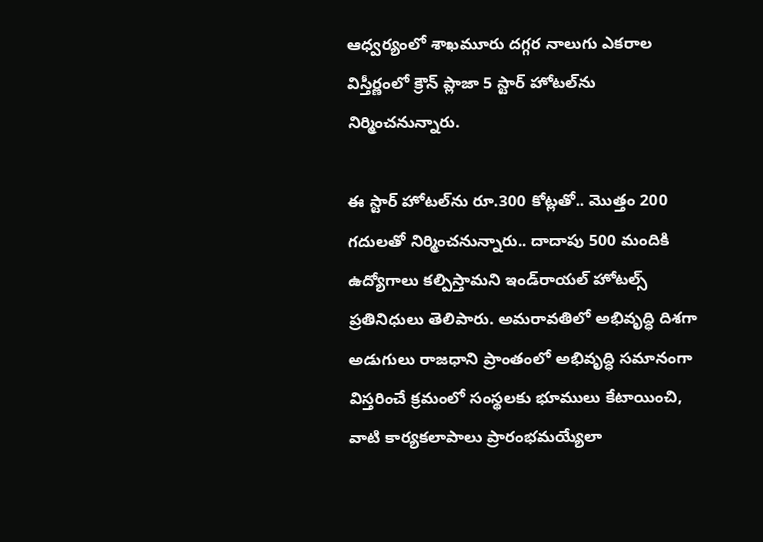ఆధ్వర్యంలో శాఖమూరు దగ్గర నాలుగు ఎకరాల విస్తీర్ణంలో క్రౌన్‌ ప్లాజా 5 స్టార్‌ హోటల్‌ను నిర్మించనున్నారు.

ఈ స్టార్ హోటల్‌ను రూ.300 కోట్లతో.. మొత్తం 200 గదులతో నిర్మించనున్నారు.. దాదాపు 500 మందికి ఉద్యోగాలు కల్పిస్తామని ఇండ్‌రాయల్ హోటల్స్ ప్రతినిధులు తెలిపారు. అమరావతిలో అభివృద్ధి దిశగా అడుగులు రాజధాని ప్రాంతంలో అభివృద్ధి సమానంగా విస్తరించే క్రమంలో సంస్థలకు భూములు కేటాయించి, వాటి కార్యకలాపాలు ప్రారంభమయ్యేలా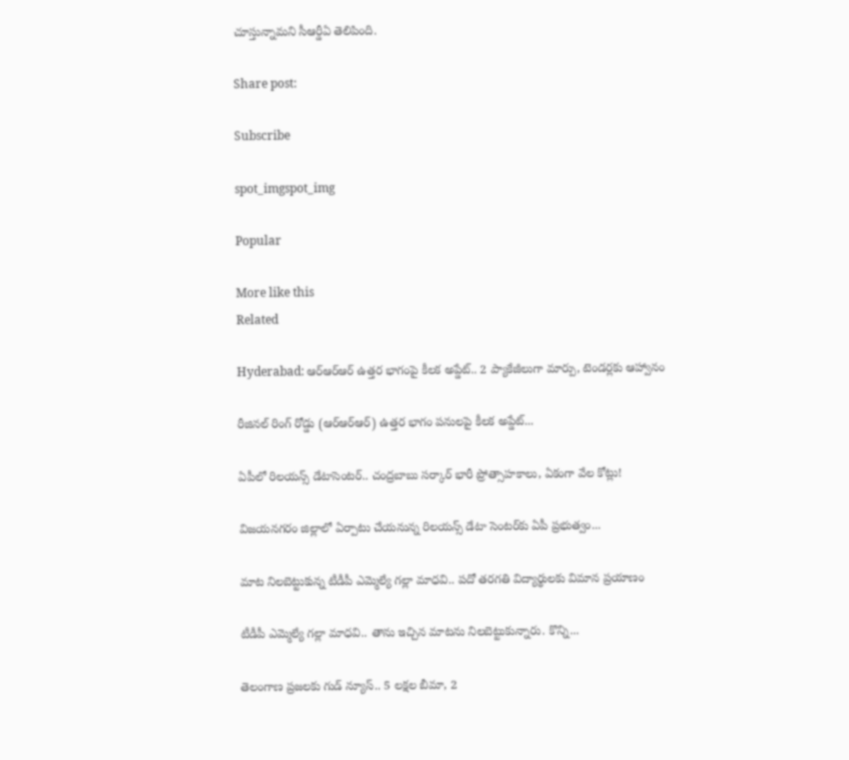చూస్తున్నామని సీఆర్డీఏ తెలిపింది.

Share post:

Subscribe

spot_imgspot_img

Popular

More like this
Related

Hyderabad: ఆర్‌ఆర్‌ఆర్‌ ఉత్తర భాగంపై కీలక అప్డేట్.. 2 ప్యాకేజీలుగా మార్పు, టెండర్లకు ఆహ్వానం

రీజినల్ రింగ్ రోడ్డు (ఆర్‌ఆర్‌ఆర్‌) ఉత్తర భాగం పనులపై కీలక అప్డేట్...

ఏపీలో రిలయన్స్‌ డేటాసెంటర్‌.. చంద్రబాబు సర్కార్ భారీ ప్రోత్సాహకాలు, ఏకంగా వేల కోట్లు!

విజయనగరం జిల్లాలో ఏర్పాటు చేయనున్న రిలయన్స్ డేటా సెంటర్‌కు ఏపీ ప్రభుత్వం...

మాట నిలబెట్టుకున్న టీడీపీ ఎమ్మెల్యే గల్లా మాధవి.. పదో తరగతి విద్యార్థులకు విమాన ప్రయాణం

టీడీపీ ఎమ్మెల్యే గల్లా మాధవి.. తాను ఇచ్చిన మాటను నిలబెట్టుకున్నారు. కొన్ని...

తెలంగాణ ప్రజలకు గుడ్ న్యూస్.. 5 లక్షల బీమా, 2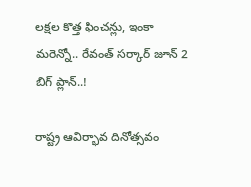లక్షల కొత్త ఫించన్లు, ఇంకా మరెన్నో.. రేవంత్ సర్కార్ జూన్ 2 బిగ్ ప్లాన్..!

రాష్ట్ర ఆవిర్భావ దినోత్సవం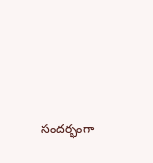సందర్భంగా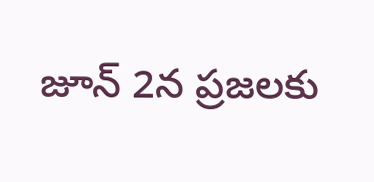జూన్ 2న ప్రజలకు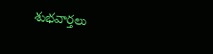శుభవార్తలు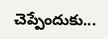చెప్పేందుకు...